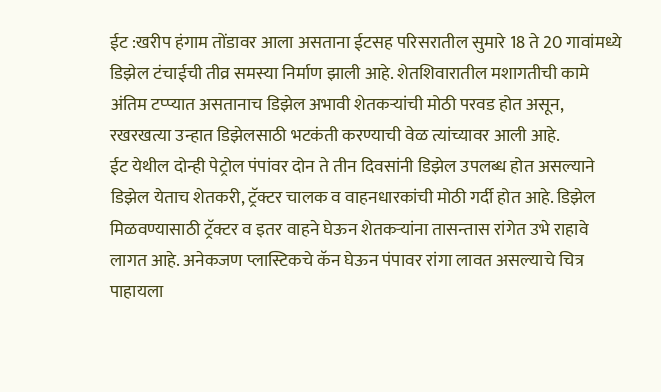ईट :खरीप हंगाम तोंडावर आला असताना ईटसह परिसरातील सुमारे 18 ते 20 गावांमध्ये डिझेल टंचाईची तीव्र समस्या निर्माण झाली आहे. शेतशिवारातील मशागतीची कामे अंतिम टप्प्यात असतानाच डिझेल अभावी शेतकऱ्यांची मोठी परवड होत असून, रखरखत्या उन्हात डिझेलसाठी भटकंती करण्याची वेळ त्यांच्यावर आली आहे.
ईट येथील दोन्ही पेट्रोल पंपांवर दोन ते तीन दिवसांनी डिझेल उपलब्ध होत असल्याने डिझेल येताच शेतकरी, ट्रॅक्टर चालक व वाहनधारकांची मोठी गर्दी होत आहे. डिझेल मिळवण्यासाठी ट्रॅक्टर व इतर वाहने घेऊन शेतकऱ्यांना तासन्तास रांगेत उभे राहावे लागत आहे. अनेकजण प्लास्टिकचे कॅन घेऊन पंपावर रांगा लावत असल्याचे चित्र पाहायला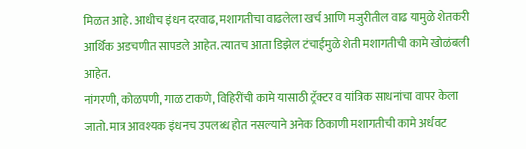मिळत आहे. आधीच इंधन दरवाढ, मशागतीचा वाढलेला खर्च आणि मजुरीतील वाढ यामुळे शेतकरी आर्थिक अडचणीत सापडले आहेत. त्यातच आता डिझेल टंचाईमुळे शेती मशागतीची कामे खोळंबली आहेत.
नांगरणी, कोळपणी, गाळ टाकणे, विहिरींची कामे यासाठी ट्रॅक्टर व यांत्रिक साधनांचा वापर केला जातो. मात्र आवश्यक इंधनच उपलब्ध होत नसल्याने अनेक ठिकाणी मशागतीची कामे अर्धवट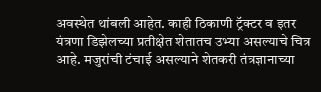अवस्थेत थांबली आहेत. काही ठिकाणी ट्रॅक्टर व इतर यंत्रणा डिझेलच्या प्रतीक्षेत शेतातच उभ्या असल्याचे चित्र आहे. मजुरांची टंचाई असल्याने शेतकरी तंत्रज्ञानाच्या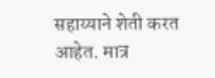सहाय्याने शेती करत आहेत. मात्र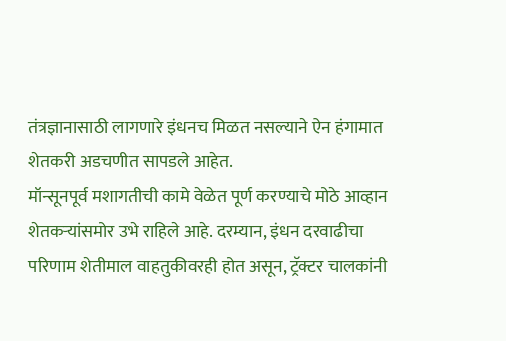तंत्रज्ञानासाठी लागणारे इंधनच मिळत नसल्याने ऐन हंगामात शेतकरी अडचणीत सापडले आहेत.
मॉन्सूनपूर्व मशागतीची कामे वेळेत पूर्ण करण्याचे मोठे आव्हान शेतकऱ्यांसमोर उभे राहिले आहे. दरम्यान, इंधन दरवाढीचा परिणाम शेतीमाल वाहतुकीवरही होत असून, ट्रॅक्टर चालकांनी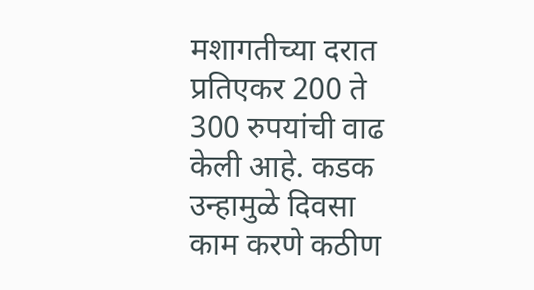मशागतीच्या दरात प्रतिएकर 200 ते 300 रुपयांची वाढ केली आहे. कडक उन्हामुळे दिवसा काम करणे कठीण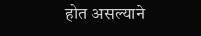होत असल्याने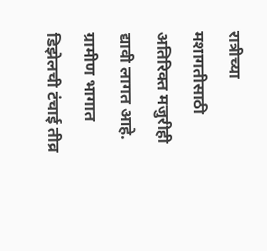रात्रीच्या मशागतीसाठी अतिरिक्त मजुरीही द्यावी लागत आहे.
ग्रामीण भागात डिझेलची टंचाई तीव्र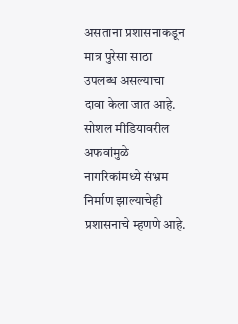असताना प्रशासनाकडून मात्र पुरेसा साठा उपलब्ध असल्याचा दावा केला जात आहे. सोशल मीडियावरील अफवांमुळे नागरिकांमध्ये संभ्रम निर्माण झाल्याचेही प्रशासनाचे म्हणणे आहे.